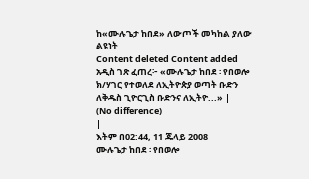ከ«ሙሉጌታ ከበደ» ለውጦች መካከል ያለው ልዩነት
Content deleted Content added
አዲስ ገጽ ፈጠረ፦ «ሙሉጌታ ከበደ ፡ የበወሎ ክ/ሃገር የተወለደ ለኢትዮጵያ ወጣት ቡድን ለቅዱስ ጊዮርጊስ ቡድንና ለኢትዮ...» |
(No difference)
|
እትም በ02:44, 11 ጁላይ 2008
ሙሉጌታ ከበደ ፡ የበወሎ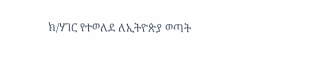ክ/ሃገር የተወለደ ለኢትዮጵያ ወጣት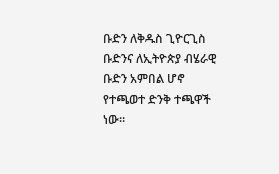ቡድን ለቅዱስ ጊዮርጊስ ቡድንና ለኢትዮጵያ ብሄራዊ ቡድን አምበል ሆኖ የተጫወተ ድንቅ ተጫዋች ነው።